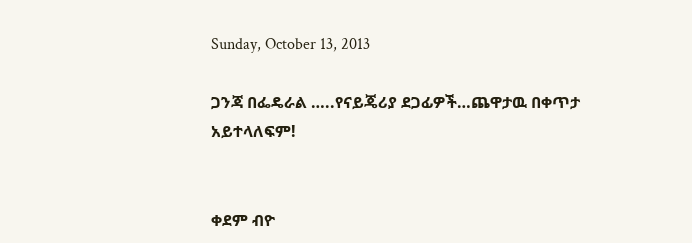Sunday, October 13, 2013

ጋንጃ በፌዴራል …..የናይጄሪያ ደጋፊዎች…ጨዋታዉ በቀጥታ አይተላለፍም!


ቀደም ብዮ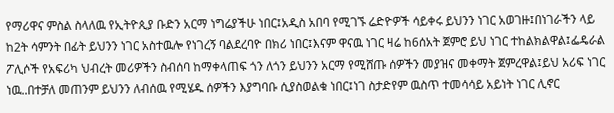የማሪዋና ምስል ስላለዉ የኢትዮጲያ ቡድን አርማ ነግሬያችሁ ነበር፤አዲስ አበባ የሚገኙ ሬድዮዎች ሳይቀሩ ይህንን ነገር አወገዙ፤በነገራችን ላይ ከ2ት ሳምንት በፊት ይህንን ነገር አስተዉሎ የነገረኝ ባልደረባዮ በክሪ ነበር፤እናም ዋናዉ ነገር ዛሬ ከ6ሰአት ጀምሮ ይህ ነገር ተከልክልዋል፤ፌዴራል ፖሊሶች የአፍሪካ ህብረት መሪዎችን ስብሰባ ከማቀላጠፍ ጎን ለጎን ይህንን አርማ የሚሸጡ ሰዎችን መያዝና መቀማት ጀምረዋል፤ይህ አሪፍ ነገር ነዉ..በተቻለ መጠንም ይህንን ለብሰዉ የሚሄዱ ሰዎችን እያግባቡ ሲያስወልቁ ነበር፤ነገ ስታድየም ዉስጥ ተመሳሳይ አይነት ነገር ሊኖር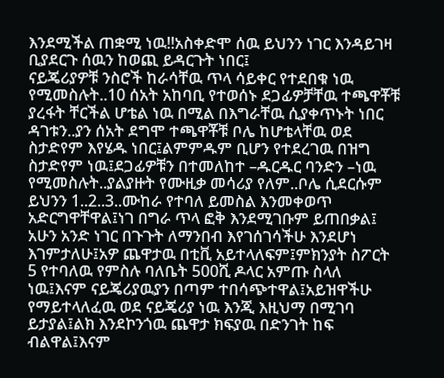እንደሚችል ጠቋሚ ነዉ!!አስቀድሞ ሰዉ ይህንን ነገር እንዳይገዛ ቢያደርጉ ሰዉን ከወጪ ይዳርጉት ነበር፤
ናይጄሪያዎቹ ንስሮች ከራሳቸዉ ጥላ ሳይቀር የተደበቁ ነዉ የሚመስሉት..10 ሰአት አከባቢ የተወሰኑ ደጋፊዎቻቸዉ ተጫዋቾቹ ያረፋት ቸርችል ሆቴል ነዉ በሚል በእግራቸዉ ሲያቀጥኑት ነበር ዳገቱን..ያን ሰአት ደግሞ ተጫዋቾቹ ቦሌ ከሆቴላቸዉ ወደ ስታድየም እየሄዱ ነበር፤ልምምዱም ቢሆን የተደረገዉ በዝግ ስታድየም ነዉ፤ደጋፊዎቹን በተመለከተ –ዱርዱር ባንድን –ነዉ የሚመስሉት..ያልያዙት የሙዚቃ መሳሪያ የለም..ቦሌ ሲደርሱም ይህንን 1..2..3..ሙከራ የተባለ ይመስል እንመቀወጥ አድርግዋቸዋል፤ነገ በግራ ጥላ ፎቅ እንደሚገቡም ይጠበቃል፤
አሁን አንድ ነገር በጉጉት ለማንበብ እየገሰገሳችሁ እንደሆነ እገምታለሁ፤አዎ ጨዋታዉ በቲቪ አይተላለፍም፤ምክንያት ስፖርት 5 የተባለዉ የምስሉ ባለቤት 500ሺ ዶላር አምጡ ስላለ ነዉ፤እናም ናይጄሪያዉያን በጣም ተበሳጭተዋል፤አይዝዋችሁ የማይተላለፈዉ ወደ ናይጄሪያ ነዉ እንጂ እዚህማ በሚገባ ይታያል፤ልክ እንደኮንጎዉ ጨዋታ ክፍያዉ በድንገት ከፍ ብልዋል፤እናም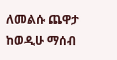ለመልሱ ጨዋታ ከወዲሁ ማሰብ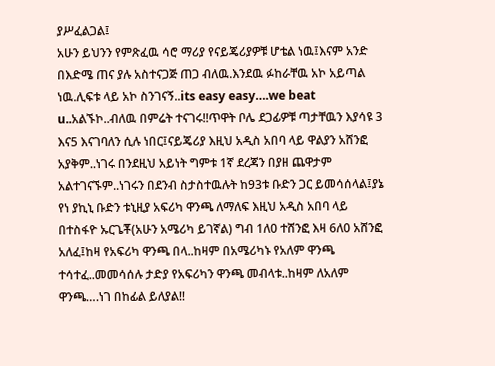ያሥፈልጋል፤
አሁን ይህንን የምጽፈዉ ሳሮ ማሪያ የናይጄሪያዎቹ ሆቴል ነዉ፤እናም አንድ በእድሜ ጠና ያሉ አስተናጋጅ ጠጋ ብለዉ.እንደዉ ፉከራቸዉ አኮ አይጣል ነዉ.ሊፍቱ ላይ አኮ ስንገናኝ..its easy easy….we beat u..አልኙኮ..ብለዉ በምሬት ተናገሩ!!ጥዋት ቦሌ ደጋፊዎቹ ጣታቸዉን እያሳዩ 3 እና5 እናገባለን ሲሉ ነበር፤ናይጄሪያ እዚህ አዲስ አበባ ላይ ዋልያን አሸንፎ አያቅም..ነገሩ በንደዚህ አይነት ግምቱ 1ኛ ደረጃን በያዘ ጨዋታም አልተገናኙም..ነገሩን በደንብ ስታስተዉሉት ከ93ቱ ቡድን ጋር ይመሳሰላል፤ያኔ የነ ያኪኒ ቡድን ቱኒዚያ አፍሪካ ዋንጫ ለማለፍ እዚህ አዲስ አበባ ላይ በተስፋዮ ኡርጌቾ(አሁን አሜሪካ ይገኛል) ግብ 1ለ0 ተሸንፎ እዛ 6ለ0 አሸንፎ አለፈ፤ከዛ የአፍሪካ ዋንጫ በላ..ከዛም በአሜሪካኑ የአለም ዋንጫ ተሳተፈ..መመሳሰሉ ታድያ የአፍሪካን ዋንጫ መብላቱ..ከዛም ለአለም ዋንጫ….ነገ በከፊል ይለያል!!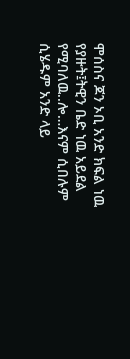ሞሰስና ጆን ኦቢ አንድ ክፍል ነዉ የያዙት፤ትዊን ቤድ ነዉ አይደል የሚባለዉ..ሎ…እናም ሲበሉም ሲሄዱም አንድ ላይ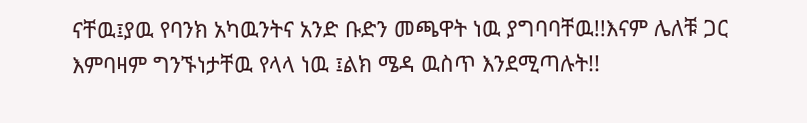ናቸዉ፤ያዉ የባንክ አካዉንትና አንድ ቡድን መጫዋት ነዉ ያግባባቸዉ!!እናም ሌለቹ ጋር እምባዛም ግንኙነታቸዉ የላላ ነዉ ፤ልክ ሜዳ ዉስጥ እንደሚጣሉት!!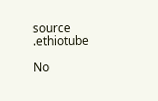source .ethiotube

No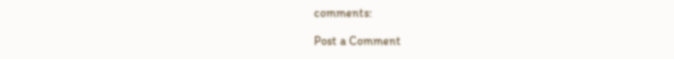comments:

Post a Comment